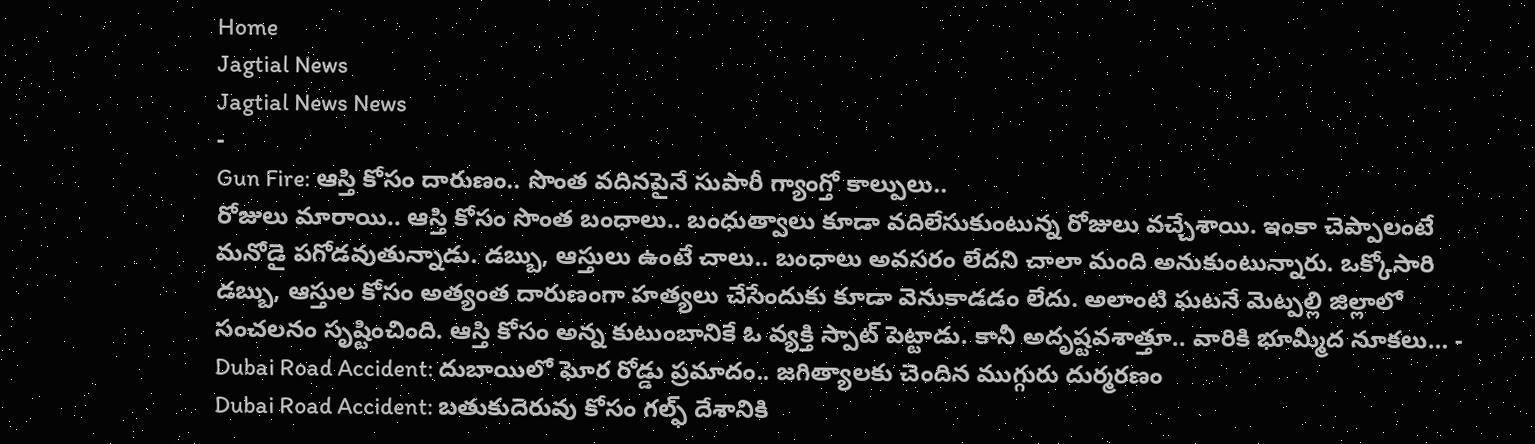Home
Jagtial News
Jagtial News News
-
Gun Fire: ఆస్తి కోసం దారుణం.. సొంత వదినపైనే సుపారీ గ్యాంగ్తో కాల్పులు..
రోజులు మారాయి.. ఆస్తి కోసం సొంత బంధాలు.. బంధుత్వాలు కూడా వదిలేసుకుంటున్న రోజులు వచ్చేశాయి. ఇంకా చెప్పాలంటే మనోడై పగోడవుతున్నాడు. డబ్బు, ఆస్తులు ఉంటే చాలు.. బంధాలు అవసరం లేదని చాలా మంది అనుకుంటున్నారు. ఒక్కోసారి డబ్బు, ఆస్తుల కోసం అత్యంత దారుణంగా హత్యలు చేసేందుకు కూడా వెనుకాడడం లేదు. అలాంటి ఘటనే మెట్పల్లి జిల్లాలో సంచలనం సృష్టించింది. ఆస్తి కోసం అన్న కుటుంబానికే ఓ వ్యక్తి స్పాట్ పెట్టాడు. కానీ అదృష్టవశాత్తూ.. వారికి భూమ్మీద నూకలు… -
Dubai Road Accident: దుబాయిలో ఘోర రోడ్డు ప్రమాదం.. జగిత్యాలకు చెందిన ముగ్గురు దుర్మరణం
Dubai Road Accident: బతుకుదెరువు కోసం గల్ఫ్ దేశానికి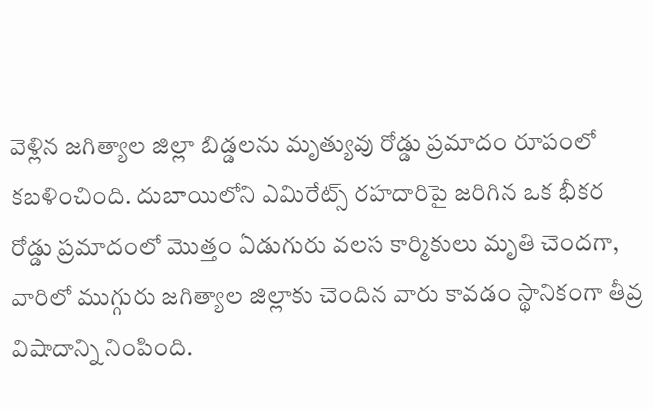వెళ్లిన జగిత్యాల జిల్లా బిడ్డలను మృత్యువు రోడ్డు ప్రమాదం రూపంలో కబళించింది. దుబాయిలోని ఎమిరేట్స్ రహదారిపై జరిగిన ఒక భీకర రోడ్డు ప్రమాదంలో మొత్తం ఏడుగురు వలస కార్మికులు మృతి చెందగా, వారిలో ముగ్గురు జగిత్యాల జిల్లాకు చెందిన వారు కావడం స్థానికంగా తీవ్ర విషాదాన్ని నింపింది.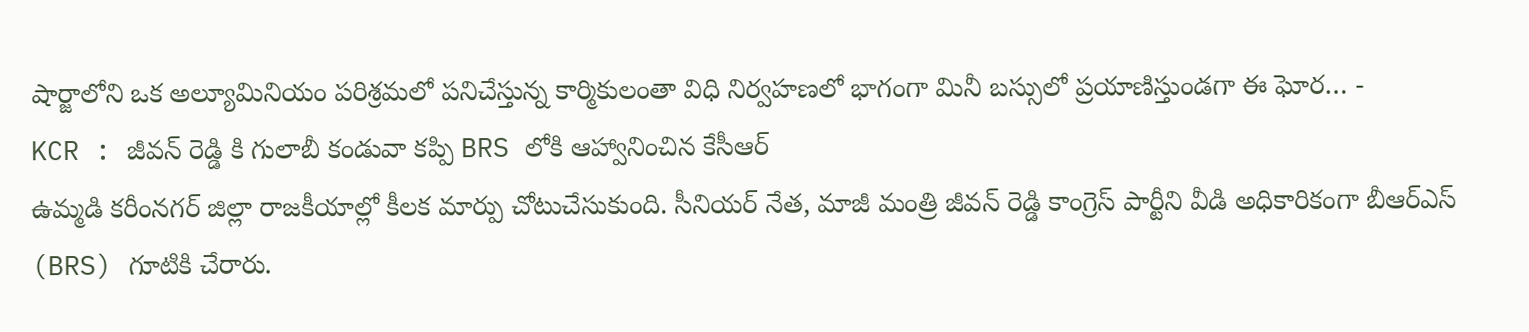షార్జాలోని ఒక అల్యూమినియం పరిశ్రమలో పనిచేస్తున్న కార్మికులంతా విధి నిర్వహణలో భాగంగా మినీ బస్సులో ప్రయాణిస్తుండగా ఈ ఘోర… -
KCR : జీవన్ రెడ్డి కి గులాబీ కండువా కప్పి BRS లోకి ఆహ్వానించిన కేసీఆర్
ఉమ్మడి కరీంనగర్ జిల్లా రాజకీయాల్లో కీలక మార్పు చోటుచేసుకుంది. సీనియర్ నేత, మాజీ మంత్రి జీవన్ రెడ్డి కాంగ్రెస్ పార్టీని వీడి అధికారికంగా బీఆర్ఎస్ (BRS) గూటికి చేరారు.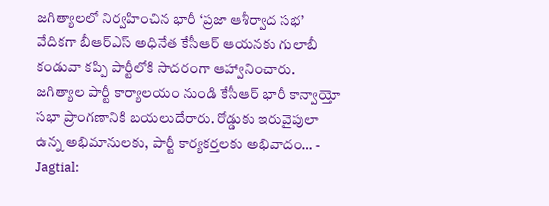జగిత్యాలలో నిర్వహించిన భారీ ‘ప్రజా ఆశీర్వాద సభ’ వేదికగా బీఆర్ఎస్ అధినేత కేసీఆర్ ఆయనకు గులాబీ కండువా కప్పి పార్టీలోకి సాదరంగా ఆహ్వానించారు. జగిత్యాల పార్టీ కార్యాలయం నుండి కేసీఆర్ భారీ కాన్వాయ్తో సభా ప్రాంగణానికి బయలుదేరారు. రోడ్డుకు ఇరువైపులా ఉన్న అభిమానులకు, పార్టీ కార్యకర్తలకు అభివాదం… -
Jagtial: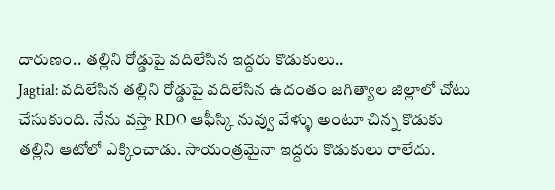దారుణం.. తల్లిని రోడ్డుపై వదిలేసిన ఇద్దరు కొడుకులు..
Jagtial: వదిలేసిన తల్లిని రోడ్డుపై వదిలేసిన ఉదంతం జగిత్యాల జిల్లాలో చోటు చేసుకుంది. నేను వస్తా RDO ఆఫీస్కి నువ్వు వేళ్ళు అంటూ చిన్న కొడుకు తల్లిని ఆటోలో ఎక్కించాడు. సాయంత్రమైనా ఇద్దరు కొడుకులు రాలేదు.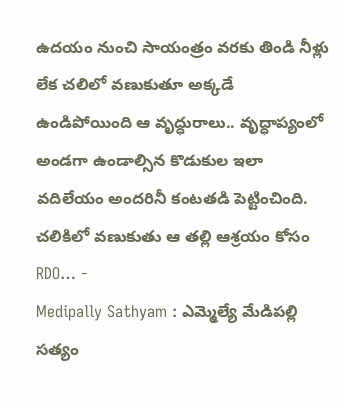ఉదయం నుంచి సాయంత్రం వరకు తిండి నీళ్లు లేక చలిలో వణుకుతూ అక్కడే ఉండిపోయింది ఆ వృద్ధురాలు.. వృద్ధాప్యంలో అండగా ఉండాల్సిన కొడుకుల ఇలా వదిలేయం అందరినీ కంటతడి పెట్టించింది. చలికిలో వణుకుతు ఆ తల్లి ఆశ్రయం కోసం RDO… -
Medipally Sathyam : ఎమ్మెల్యే మేడిపల్లి సత్యం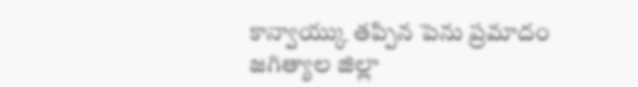కాన్వాయ్కు తప్పిన పెను ప్రమాదం
జగిత్యాల జిల్లా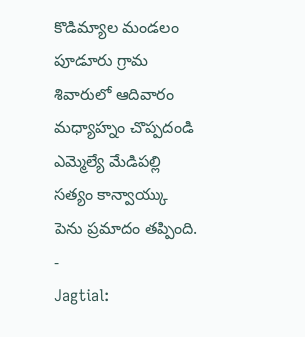కొడిమ్యాల మండలం పూడూరు గ్రామ శివారులో ఆదివారం మధ్యాహ్నం చొప్పదండి ఎమ్మెల్యే మేడిపల్లి సత్యం కాన్వాయ్కు పెను ప్రమాదం తప్పింది. -
Jagtial: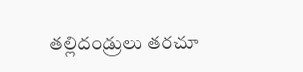తల్లిదండ్రులు తరచూ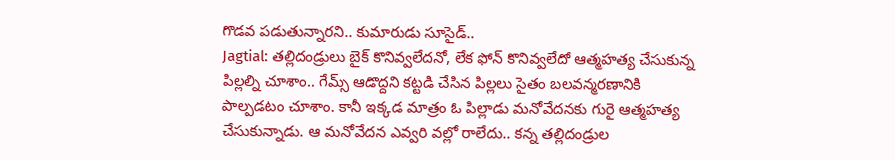గొడవ పడుతున్నారని.. కుమారుడు సూసైడ్..
Jagtial: తల్లిదండ్రులు బైక్ కొనివ్వలేదనో, లేక ఫోన్ కొనివ్వలేదో ఆత్మహత్య చేసుకున్న పిల్లల్ని చూశాం.. గేమ్స్ ఆడొద్దని కట్టడి చేసిన పిల్లలు సైతం బలవన్మరణానికి పాల్పడటం చూశాం. కానీ ఇక్కడ మాత్రం ఓ పిల్లాడు మనోవేదనకు గురై ఆత్మహత్య చేసుకున్నాడు. ఆ మనోవేదన ఎవ్వరి వల్లో రాలేదు.. కన్న తల్లిదండ్రుల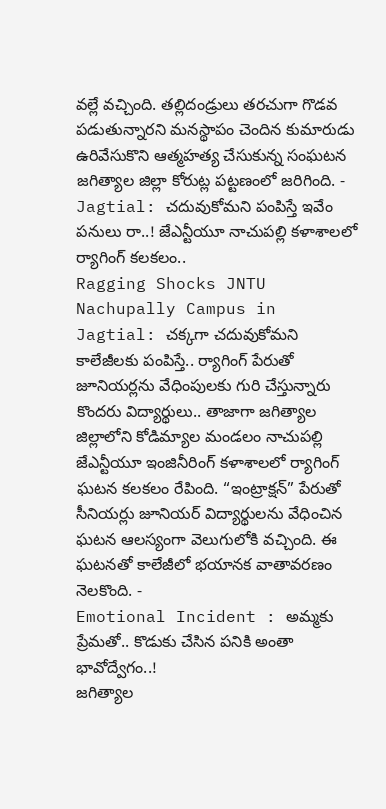వల్లే వచ్చింది. తల్లిదండ్రులు తరచుగా గొడవ పడుతున్నారని మనస్థాపం చెందిన కుమారుడు ఉరివేసుకొని ఆత్మహత్య చేసుకున్న సంఘటన జగిత్యాల జిల్లా కోరుట్ల పట్టణంలో జరిగింది. -
Jagtial: చదువుకోమని పంపిస్తే ఇవేం పనులు రా..! జేఎన్టీయూ నాచుపల్లి కళాశాలలో ర్యాగింగ్ కలకలం..
Ragging Shocks JNTU Nachupally Campus in Jagtial: చక్కగా చదువుకోమని కాలేజీలకు పంపిస్తే.. ర్యాగింగ్ పేరుతో జూనియర్లను వేధింపులకు గురి చేస్తున్నారు కొందరు విద్యార్థులు.. తాజాగా జగిత్యాల జిల్లాలోని కోడిమ్యాల మండలం నాచుపల్లి జేఎన్టీయూ ఇంజినీరింగ్ కళాశాలలో ర్యాగింగ్ ఘటన కలకలం రేపింది. “ఇంట్రాక్షన్” పేరుతో సీనియర్లు జూనియర్ విద్యార్థులను వేధించిన ఘటన ఆలస్యంగా వెలుగులోకి వచ్చింది. ఈ ఘటనతో కాలేజీలో భయానక వాతావరణం నెలకొంది. -
Emotional Incident : అమ్మకు ప్రేమతో.. కొడుకు చేసిన పనికి అంతా భావోద్వేగం..!
జగిత్యాల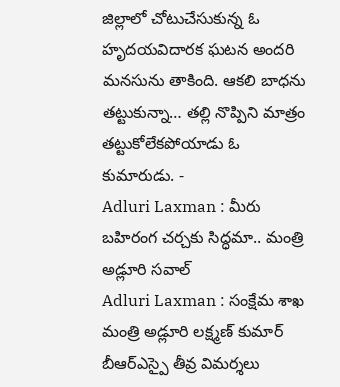జిల్లాలో చోటుచేసుకున్న ఓ హృదయవిదారక ఘటన అందరి మనసును తాకింది. ఆకలి బాధను తట్టుకున్నా… తల్లి నొప్పిని మాత్రం తట్టుకోలేకపోయాడు ఓ కుమారుడు. -
Adluri Laxman : మీరు బహిరంగ చర్చకు సిద్ధమా.. మంత్రి అడ్లూరి సవాల్
Adluri Laxman : సంక్షేమ శాఖ మంత్రి అడ్లూరి లక్ష్మణ్ కుమార్ బీఆర్ఎస్పై తీవ్ర విమర్శలు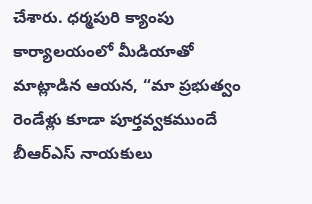చేశారు. ధర్మపురి క్యాంపు కార్యాలయంలో మీడియాతో మాట్లాడిన ఆయన, “మా ప్రభుత్వం రెండేళ్లు కూడా పూర్తవ్వకముందే బీఆర్ఎస్ నాయకులు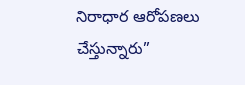నిరాధార ఆరోపణలు చేస్తున్నారు”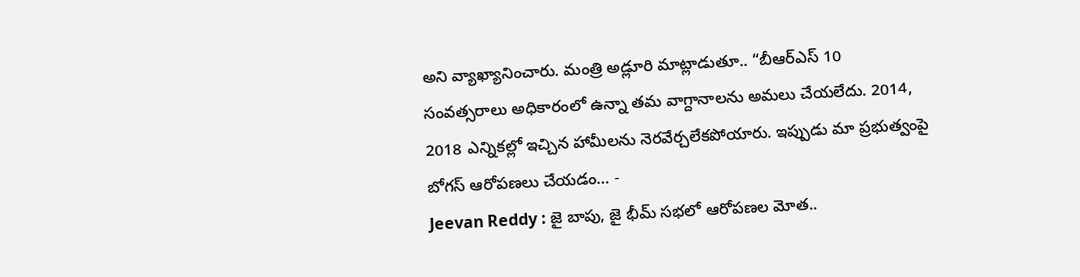అని వ్యాఖ్యానించారు. మంత్రి అడ్లూరి మాట్లాడుతూ.. “బీఆర్ఎస్ 10 సంవత్సరాలు అధికారంలో ఉన్నా తమ వాగ్దానాలను అమలు చేయలేదు. 2014, 2018 ఎన్నికల్లో ఇచ్చిన హామీలను నెరవేర్చలేకపోయారు. ఇప్పుడు మా ప్రభుత్వంపై బోగస్ ఆరోపణలు చేయడం… -
Jeevan Reddy : జై బాపు, జై భీమ్ సభలో ఆరోపణల మోత..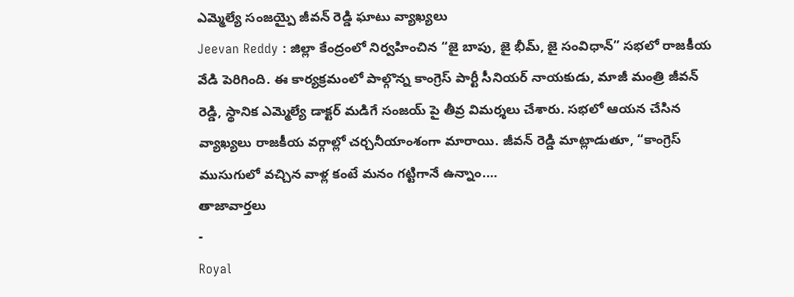ఎమ్మెల్యే సంజయ్పై జీవన్ రెడ్డి ఘాటు వ్యాఖ్యలు
Jeevan Reddy : జిల్లా కేంద్రంలో నిర్వహించిన “జై బాపు, జై భీమ్, జై సంవిధాన్” సభలో రాజకీయ వేడి పెరిగింది. ఈ కార్యక్రమంలో పాల్గొన్న కాంగ్రెస్ పార్టీ సీనియర్ నాయకుడు, మాజీ మంత్రి జీవన్ రెడ్డి, స్థానిక ఎమ్మెల్యే డాక్టర్ మడిగే సంజయ్ పై తీవ్ర విమర్శలు చేశారు. సభలో ఆయన చేసిన వ్యాఖ్యలు రాజకీయ వర్గాల్లో చర్చనీయాంశంగా మారాయి. జీవన్ రెడ్డి మాట్లాడుతూ, “కాంగ్రెస్ ముసుగులో వచ్చిన వాళ్ల కంటే మనం గట్టిగానే ఉన్నాం.…
తాజావార్తలు
-
Royal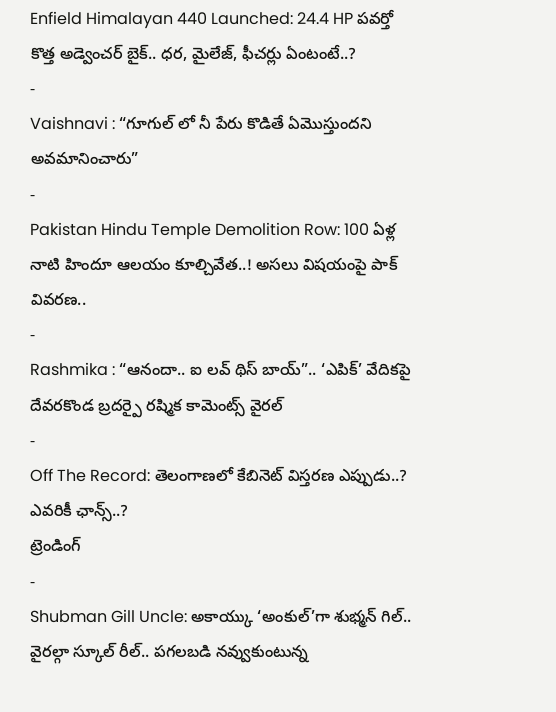Enfield Himalayan 440 Launched: 24.4 HP పవర్తో కొత్త అడ్వెంచర్ బైక్.. ధర, మైలేజ్, ఫీచర్లు ఏంటంటే..?
-
Vaishnavi : “గూగుల్ లో నీ పేరు కొడితే ఏమొస్తుందని అవమానించారు”
-
Pakistan Hindu Temple Demolition Row: 100 ఏళ్ల నాటి హిందూ ఆలయం కూల్చివేత..! అసలు విషయంపై పాక్ వివరణ..
-
Rashmika : “ఆనందా.. ఐ లవ్ థిస్ బాయ్”.. ‘ఎపిక్’ వేదికపై దేవరకొండ బ్రదర్పై రష్మిక కామెంట్స్ వైరల్
-
Off The Record: తెలంగాణలో కేబినెట్ విస్తరణ ఎప్పుడు..? ఎవరికీ ఛాన్స్..?
ట్రెండింగ్
-
Shubman Gill Uncle: అకాయ్కు ‘అంకుల్’గా శుభ్మన్ గిల్.. వైరల్గా స్కూల్ రీల్.. పగలబడి నవ్వుకుంటున్న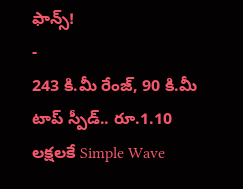ఫాన్స్!
-
243 కి.మీ రేంజ్, 90 కి.మీ టాప్ స్పీడ్.. రూ.1.10 లక్షలకే Simple Wave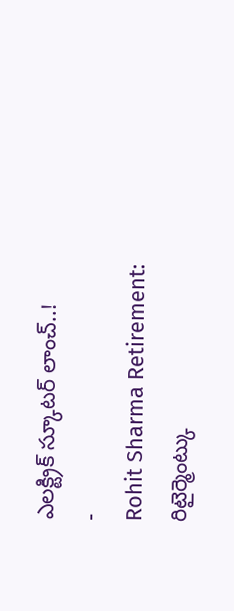ఎలక్ట్రిక్ స్కూటర్ లాంచ్..!
-
Rohit Sharma Retirement: రిటైర్మెంట్కు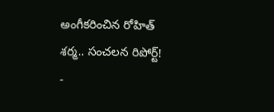అంగీకరించిన రోహిత్ శర్మ.. సంచలన రిపోర్ట్!
-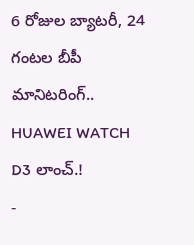6 రోజుల బ్యాటరీ, 24 గంటల బీపీ మానిటరింగ్.. HUAWEI WATCH D3 లాంచ్.!
-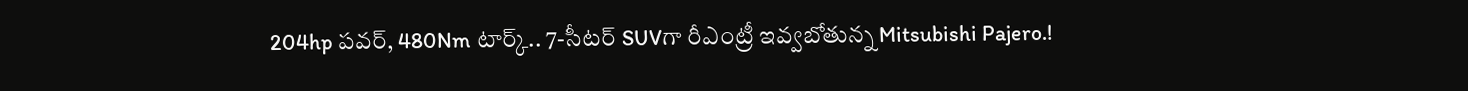204hp పవర్, 480Nm టార్క్.. 7-సీటర్ SUVగా రీఎంట్రీ ఇవ్వబోతున్న Mitsubishi Pajero.!